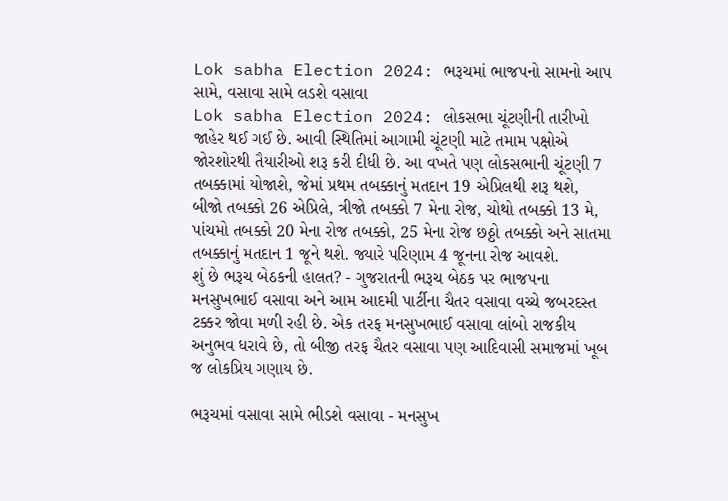Lok sabha Election 2024: ભરૂચમાં ભાજપનો સામનો આપ સામે, વસાવા સામે લડશે વસાવા
Lok sabha Election 2024: લોકસભા ચૂંટણીની તારીખો જાહેર થઈ ગઈ છે. આવી સ્થિતિમાં આગામી ચૂંટણી માટે તમામ પક્ષોએ જોરશોરથી તૈયારીઓ શરૂ કરી દીધી છે. આ વખતે પણ લોકસભાની ચૂંટણી 7 તબક્કામાં યોજાશે, જેમાં પ્રથમ તબક્કાનું મતદાન 19 એપ્રિલથી શરૂ થશે, બીજો તબક્કો 26 એપ્રિલે, ત્રીજો તબક્કો 7 મેના રોજ, ચોથો તબક્કો 13 મે, પાંચમો તબક્કો 20 મેના રોજ તબક્કો, 25 મેના રોજ છઠ્ઠો તબક્કો અને સાતમા તબક્કાનું મતદાન 1 જૂને થશે. જ્યારે પરિણામ 4 જૂનના રોજ આવશે.
શું છે ભરૂચ બેઠકની હાલત? - ગુજરાતની ભરૂચ બેઠક પર ભાજપના મનસુખભાઈ વસાવા અને આમ આદમી પાર્ટીના ચૈતર વસાવા વચ્ચે જબરદસ્ત ટક્કર જોવા મળી રહી છે. એક તરફ મનસુખભાઈ વસાવા લાંબો રાજકીય અનુભવ ધરાવે છે, તો બીજી તરફ ચૈતર વસાવા પણ આદિવાસી સમાજમાં ખૂબ જ લોકપ્રિય ગણાય છે.

ભરૂચમાં વસાવા સામે ભીડશે વસાવા - મનસુખ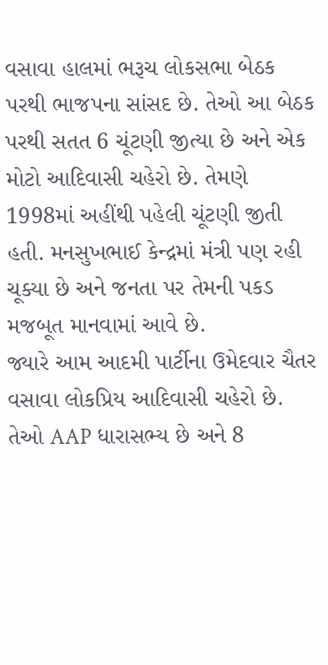વસાવા હાલમાં ભરૂચ લોકસભા બેઠક પરથી ભાજપના સાંસદ છે. તેઓ આ બેઠક પરથી સતત 6 ચૂંટણી જીત્યા છે અને એક મોટો આદિવાસી ચહેરો છે. તેમણે 1998માં અહીંથી પહેલી ચૂંટણી જીતી હતી. મનસુખભાઈ કેન્દ્રમાં મંત્રી પણ રહી ચૂક્યા છે અને જનતા પર તેમની પકડ મજબૂત માનવામાં આવે છે.
જ્યારે આમ આદમી પાર્ટીના ઉમેદવાર ચૈતર વસાવા લોકપ્રિય આદિવાસી ચહેરો છે. તેઓ AAP ધારાસભ્ય છે અને 8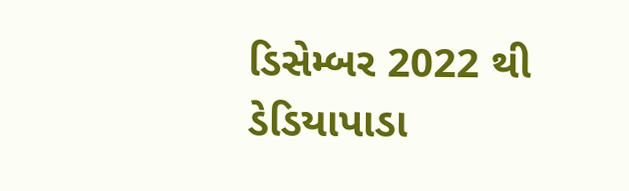ડિસેમ્બર 2022 થી ડેડિયાપાડા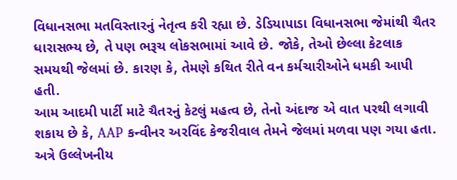વિધાનસભા મતવિસ્તારનું નેતૃત્વ કરી રહ્યા છે. ડેડિયાપાડા વિધાનસભા જેમાંથી ચૈતર ધારાસભ્ય છે, તે પણ ભરૂચ લોકસભામાં આવે છે. જોકે, તેઓ છેલ્લા કેટલાક સમયથી જેલમાં છે. કારણ કે, તેમણે કથિત રીતે વન કર્મચારીઓને ધમકી આપી હતી.
આમ આદમી પાર્ટી માટે ચૈતરનું કેટલું મહત્વ છે, તેનો અંદાજ એ વાત પરથી લગાવી શકાય છે કે, AAP કન્વીનર અરવિંદ કેજરીવાલ તેમને જેલમાં મળવા પણ ગયા હતા. અત્રે ઉલ્લેખનીય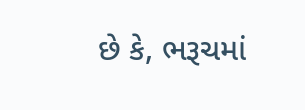છે કે, ભરૂચમાં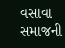વસાવા સમાજની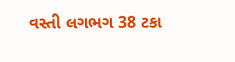વસ્તી લગભગ 38 ટકા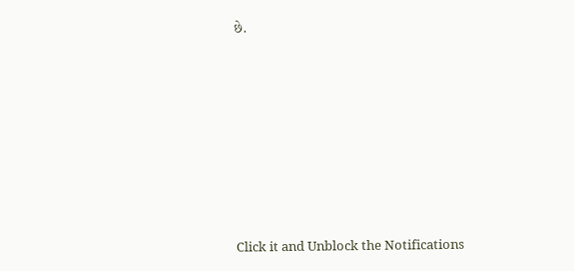છે.












Click it and Unblock the Notifications